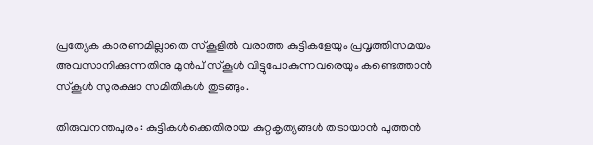പ്രത്യേക കാരണമില്ലാതെ സ്‌കൂളിൽ വരാത്ത കുട്ടികളേയും പ്രവൃത്തിസമയം അവസാനിക്കുന്നതിനു മുൻപ് സ്‌കൂൾ വിട്ടുപോകുന്നവരെയും കണ്ടെത്താൻ സ്‌കൂൾ സുരക്ഷാ സമിതികൾ തുടങ്ങും.

തിരുവനന്തപുരം: കുട്ടികൾക്കെതിരായ കുറ്റകൃത്യങ്ങൾ തടായാൻ പുത്തൻ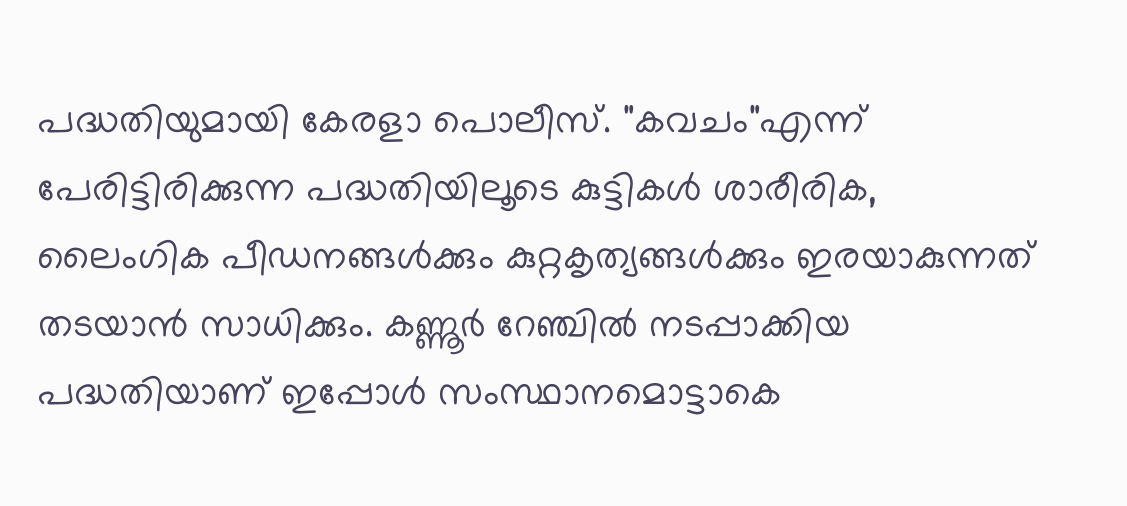പദ്ധതിയുമായി കേരളാ പൊലീസ്. "കവചം"എന്ന് പേരിട്ടിരിക്കുന്ന പദ്ധതിയിലൂടെ കുട്ടികൾ ശാരീരിക, ലൈംഗിക പീഡനങ്ങൾക്കും കുറ്റകൃത്യങ്ങൾക്കും ഇരയാകുന്നത് തടയാൻ സാധിക്കും. കണ്ണൂർ റേഞ്ചിൽ നടപ്പാക്കിയ പദ്ധതിയാണ് ഇപ്പോൾ സംസ്ഥാനമൊട്ടാകെ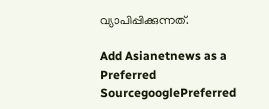വ്യാപിപ്പിക്കുന്നത്.

Add Asianetnews as a Preferred SourcegooglePreferred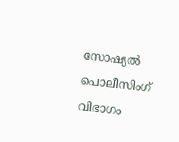സോഷ്യൽ പൊലീസിംഗ് വിഭാഗം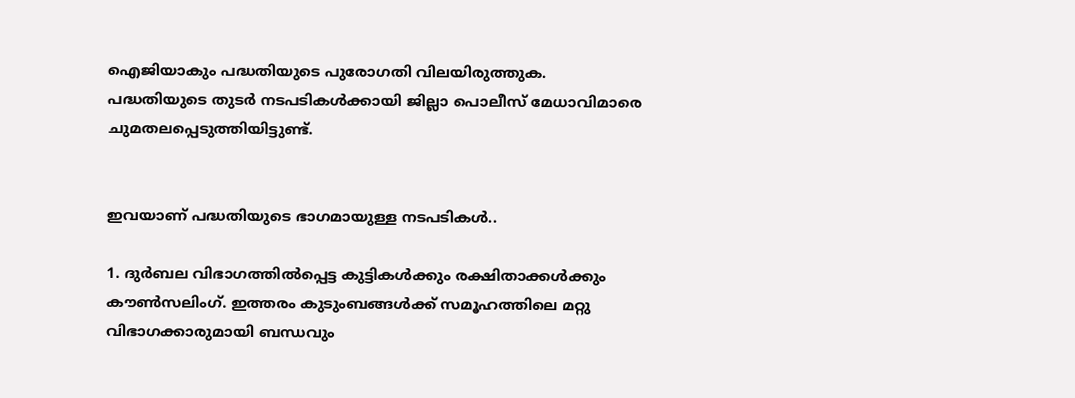ഐജിയാകും പദ്ധതിയുടെ പുരോഗതി വിലയിരുത്തുക. പദ്ധതിയുടെ തുടര്‍ നടപടികള്‍ക്കായി ജില്ലാ പൊലീസ് മേധാവിമാരെ ചുമതലപ്പെടുത്തിയിട്ടുണ്ട്.


ഇവയാണ് പദ്ധതിയുടെ ഭാഗമായുള്ള നടപടികൾ..

1. ദുർബല വിഭാഗത്തിൽപ്പെട്ട കുട്ടികൾക്കും രക്ഷിതാക്കൾക്കും കൗൺസലിംഗ്. ഇത്തരം കുടുംബങ്ങൾക്ക് സമൂഹത്തിലെ മറ്റു വിഭാഗക്കാരുമായി ബന്ധവും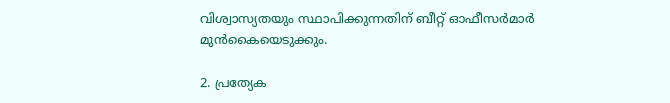വിശ്വാസ്യതയും സ്ഥാപിക്കുന്നതിന് ബീറ്റ് ഓഫീസർമാർ മുൻകൈയെടുക്കും.

2. പ്രത്യേക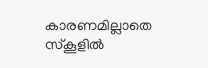കാരണമില്ലാതെ സ്‌കൂളിൽ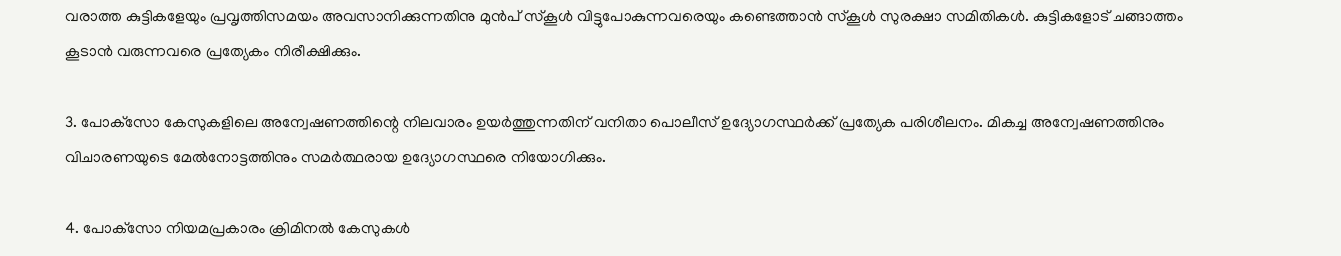വരാത്ത കുട്ടികളേയും പ്രവൃത്തിസമയം അവസാനിക്കുന്നതിനു മുൻപ് സ്‌കൂൾ വിട്ടുപോകുന്നവരെയും കണ്ടെത്താൻ സ്‌കൂൾ സുരക്ഷാ സമിതികൾ. കുട്ടികളോട് ചങ്ങാത്തം കൂടാൻ വരുന്നവരെ പ്രത്യേകം നിരീക്ഷിക്കും.

3. പോക്‌സോ കേസുകളിലെ അന്വേഷണത്തിന്റെ നിലവാരം ഉയർത്തുന്നതിന് വനിതാ പൊലീസ് ഉദ്യോഗസ്ഥർക്ക് പ്രത്യേക പരിശീലനം. മികച്ച അന്വേഷണത്തിനും വിചാരണയുടെ മേൽനോട്ടത്തിനും സമർത്ഥരായ ഉദ്യോഗസ്ഥരെ നിയോഗിക്കും.

4. പോക്‌സോ നിയമപ്രകാരം ക്രിമിനൽ കേസുകൾ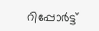റിപ്പോർട്ട്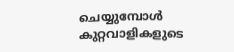ചെയ്യുമ്പോൾ കുറ്റവാളികളുടെ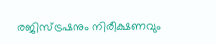രജിസ്‌ട്രഷനും നിരീക്ഷണവും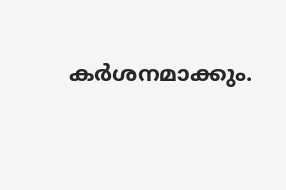കർശനമാക്കും.